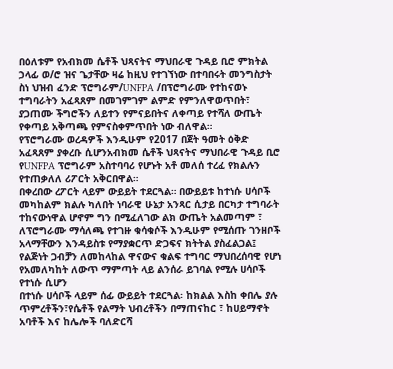በዕለቱም የአብክመ ሴቶች ህጻናትና ማህበራዊ ጉዳይ ቢሮ ምክትል ኃላፊ ወ/ሮ ዝና ጌታቸው ዛሬ ከዚህ የተገኘነው በተባበሩት መንግስታት ስነ ህዝብ ፈንድ ፕሮግራም/UNFPA /በፕሮግራሙ የተከናወኑ ተግባራትን አፈጻጸም በመገምገም ልምድ የምንለዋወጥበት፣ ያጋጠሙ ችግሮችን ለይተን የምናይበትና ለቀጣይ የተሻለ ውጤት የቀጣይ አቅጣጫ የምናስቀምጥበት ነው ብለዋል።
የፕሮግራሙ ወረዳዎች እንዲሁም የ2017 በጀት ዓመት ዕቅድ አፈጻጸም ያቀረቡ ሲሆንአብክመ ሴቶች ህጻናትና ማህበራዊ ጉዳይ ቢሮ የUNFPA ፕሮግራም አስተባባሪ የሆኑት አቶ መለሰ ተረፈ የክልሉን የተጠቃለለ ሪፖርት አቅርበዋል።
በቀረበው ረፖርት ላይም ውይይት ተደርጓል። በውይይቱ ከተነሱ ሀሳቦች መካከልም ክልሉ ካለበት ነባራዊ ሁኔታ አንጻር ሲታይ በርካታ ተግባራት ተከናውነዋል ሆኖም ግን በሚፈለገው ልክ ውጤት አልመጣም ፣ ለፕሮግራሙ ማሳለጫ የተገዙ ቁሳቁሶች እንዲሁም የሚሰጡ ገንዘቦች አላማቸውን እንዳይስቱ የማያቋርጥ ድጋፍና ክትትል ያስፈልጋል፤ የልጅነት ጋብቻን ለመከላከል ዋናውና ቁልፍ ተግባር ማህበረሰባዊ የሆነ የአመለካከት ለውጥ ማምጣት ላይ ልንሰራ ይገባል የሚሉ ሀሳቦች የተነሱ ሲሆን
በተነሱ ሀሳቦች ላይም ሰፊ ውይይት ተደርጓል፡ ከክልል እስከ ቀበሌ ያሉ ጥምረቶችን፣የሴቶች የልማት ህብረቶችን በማጠናከር ፣ ከሀይማኖት አባቶች እና ከሌሎች ባለድርሻ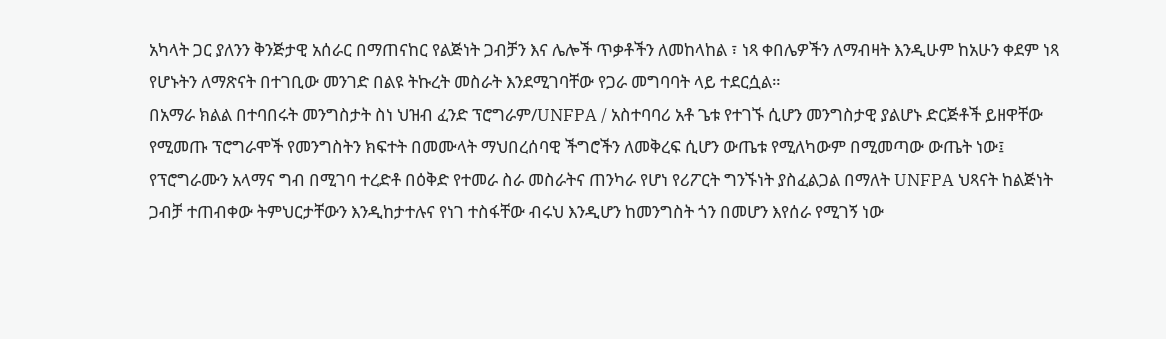አካላት ጋር ያለንን ቅንጅታዊ አሰራር በማጠናከር የልጅነት ጋብቻን እና ሌሎች ጥቃቶችን ለመከላከል ፣ ነጻ ቀበሌዎችን ለማብዛት እንዲሁም ከአሁን ቀደም ነጻ የሆኑትን ለማጽናት በተገቢው መንገድ በልዩ ትኩረት መስራት እንደሚገባቸው የጋራ መግባባት ላይ ተደርሷል።
በአማራ ክልል በተባበሩት መንግስታት ስነ ህዝብ ፈንድ ፕሮግራም/UNFPA / አስተባባሪ አቶ ጌቱ የተገኙ ሲሆን መንግስታዊ ያልሆኑ ድርጅቶች ይዘዋቸው የሚመጡ ፕሮግራሞች የመንግስትን ክፍተት በመሙላት ማህበረሰባዊ ችግሮችን ለመቅረፍ ሲሆን ውጤቱ የሚለካውም በሚመጣው ውጤት ነው፤ የፕሮግራሙን አላማና ግብ በሚገባ ተረድቶ በዕቅድ የተመራ ስራ መስራትና ጠንካራ የሆነ የሪፖርት ግንኙነት ያስፈልጋል በማለት UNFPA ህጻናት ከልጅነት ጋብቻ ተጠብቀው ትምህርታቸውን እንዲከታተሉና የነገ ተስፋቸው ብሩህ እንዲሆን ከመንግስት ጎን በመሆን እየሰራ የሚገኝ ነው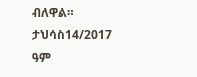ብለዋል።
ታህሳስ14/2017 ዓም